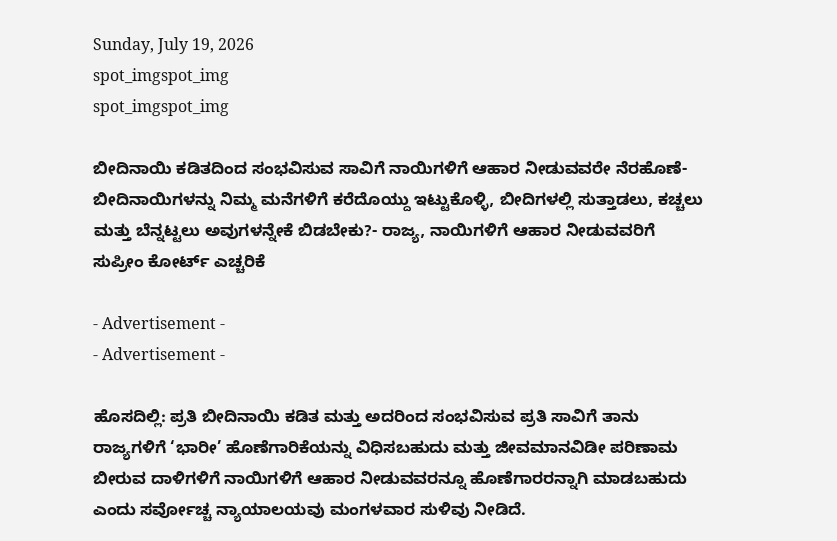Sunday, July 19, 2026
spot_imgspot_img
spot_imgspot_img

ಬೀದಿನಾಯಿ ಕಡಿತದಿಂದ ಸಂಭವಿಸುವ ಸಾವಿಗೆ ನಾಯಿಗಳಿಗೆ ಆಹಾರ ನೀಡುವವರೇ ನೆರಹೊಣೆ- ಬೀದಿನಾಯಿಗಳನ್ನು ನಿಮ್ಮ ಮನೆಗಳಿಗೆ ಕರೆದೊಯ್ದು ಇಟ್ಟುಕೊಳ್ಳಿ, ಬೀದಿಗಳಲ್ಲಿ ಸುತ್ತಾಡಲು, ಕಚ್ಚಲು ಮತ್ತು ಬೆನ್ನಟ್ಟಲು ಅವುಗಳನ್ನೇಕೆ ಬಿಡಬೇಕು?- ರಾಜ್ಯ, ನಾಯಿಗಳಿಗೆ ಆಹಾರ ನೀಡುವವರಿಗೆ ಸುಪ್ರೀಂ ಕೋರ್ಟ್ ಎಚ್ಚರಿಕೆ

- Advertisement -
- Advertisement -

ಹೊಸದಿಲ್ಲಿ: ಪ್ರತಿ ಬೀದಿನಾಯಿ ಕಡಿತ ಮತ್ತು ಅದರಿಂದ ಸಂಭವಿಸುವ ಪ್ರತಿ ಸಾವಿಗೆ ತಾನು ರಾಜ್ಯಗಳಿಗೆ ‘ಭಾರೀ’ ಹೊಣೆಗಾರಿಕೆಯನ್ನು ವಿಧಿಸಬಹುದು ಮತ್ತು ಜೀವಮಾನವಿಡೀ ಪರಿಣಾಮ ಬೀರುವ ದಾಳಿಗಳಿಗೆ ನಾಯಿಗಳಿಗೆ ಆಹಾರ ನೀಡುವವರನ್ನೂ ಹೊಣೆಗಾರರನ್ನಾಗಿ ಮಾಡಬಹುದು ಎಂದು ಸರ್ವೋಚ್ಚ ನ್ಯಾಯಾಲಯವು ಮಂಗಳವಾರ ಸುಳಿವು ನೀಡಿದೆ.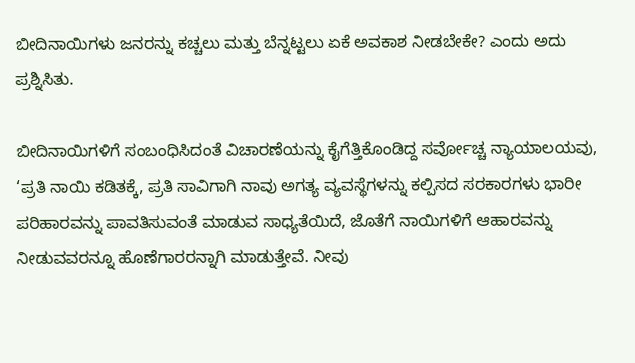ಬೀದಿನಾಯಿಗಳು ಜನರನ್ನು ಕಚ್ಚಲು ಮತ್ತು ಬೆನ್ನಟ್ಟಲು ಏಕೆ ಅವಕಾಶ ನೀಡಬೇಕೇ? ಎಂದು ಅದು ಪ್ರಶ್ನಿಸಿತು.

ಬೀದಿನಾಯಿಗಳಿಗೆ ಸಂಬಂಧಿಸಿದಂತೆ ವಿಚಾರಣೆಯನ್ನು ಕೈಗೆತ್ತಿಕೊಂಡಿದ್ದ ಸರ್ವೋಚ್ಚ ನ್ಯಾಯಾಲಯವು, ‘ಪ್ರತಿ ನಾಯಿ ಕಡಿತಕ್ಕೆ, ಪ್ರತಿ ಸಾವಿಗಾಗಿ ನಾವು ಅಗತ್ಯ ವ್ಯವಸ್ಥೆಗಳನ್ನು ಕಲ್ಪಿಸದ ಸರಕಾರಗಳು ಭಾರೀ ಪರಿಹಾರವನ್ನು ಪಾವತಿಸುವಂತೆ ಮಾಡುವ ಸಾಧ್ಯತೆಯಿದೆ, ಜೊತೆಗೆ ನಾಯಿಗಳಿಗೆ ಆಹಾರವನ್ನು ನೀಡುವವರನ್ನೂ ಹೊಣೆಗಾರರನ್ನಾಗಿ ಮಾಡುತ್ತೇವೆ. ನೀವು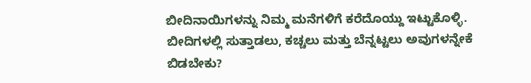ಬೀದಿನಾಯಿಗಳನ್ನು ನಿಮ್ಮ ಮನೆಗಳಿಗೆ ಕರೆದೊಯ್ದು ಇಟ್ಟುಕೊಳ್ಳಿ. ಬೀದಿಗಳಲ್ಲಿ ಸುತ್ತಾಡಲು, ಕಚ್ಚಲು ಮತ್ತು ಬೆನ್ನಟ್ಟಲು ಅವುಗಳನ್ನೇಕೆ ಬಿಡಬೇಕು?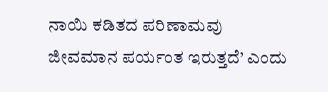ನಾಯಿ ಕಡಿತದ ಪರಿಣಾಮವು ಜೀವಮಾನ ಪರ್ಯಂತ ಇರುತ್ತದೆ’ ಎಂದು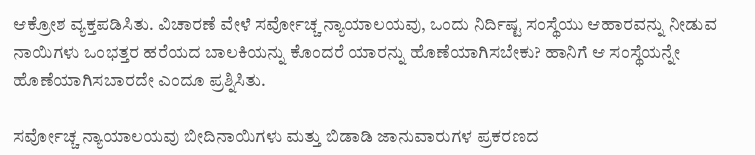ಆಕ್ರೋಶ ವ್ಯಕ್ತಪಡಿಸಿತು. ವಿಚಾರಣೆ ವೇಳೆ ಸರ್ವೋಚ್ಚ ನ್ಯಾಯಾಲಯವು, ಒಂದು ನಿರ್ದಿಷ್ಟ ಸಂಸ್ಥೆಯು ಆಹಾರವನ್ನು ನೀಡುವ ನಾಯಿಗಳು ಒಂಭತ್ತರ ಹರೆಯದ ಬಾಲಕಿಯನ್ನು ಕೊಂದರೆ ಯಾರನ್ನು ಹೊಣೆಯಾಗಿಸಬೇಕು? ಹಾನಿಗೆ ಆ ಸಂಸ್ಥೆಯನ್ನೇ ಹೊಣೆಯಾಗಿಸಬಾರದೇ ಎಂದೂ ಪ್ರಶ್ನಿಸಿತು.

ಸರ್ವೋಚ್ಚ ನ್ಯಾಯಾಲಯವು ಬೀದಿನಾಯಿಗಳು ಮತ್ತು ಬಿಡಾಡಿ ಜಾನುವಾರುಗಳ ಪ್ರಕರಣದ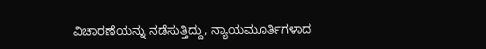ವಿಚಾರಣೆಯನ್ನು ನಡೆಸುತ್ತಿದ್ದು, ನ್ಯಾಯಮೂರ್ತಿಗಳಾದ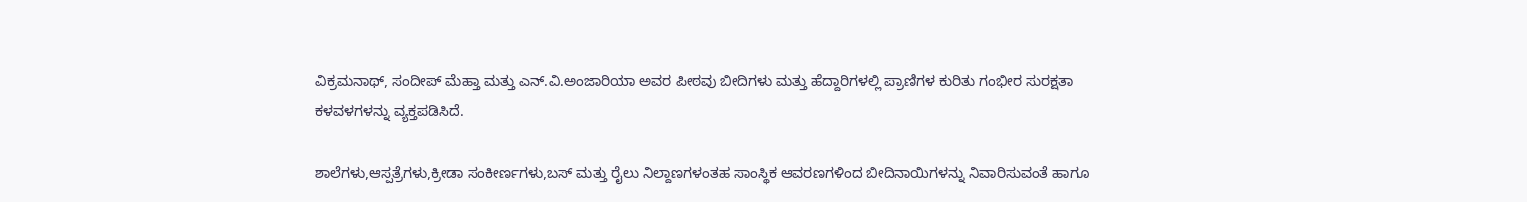ವಿಕ್ರಮನಾಥ್, ಸಂದೀಪ್ ಮೆಹ್ತಾ ಮತ್ತು ಎನ್.ವಿ.ಅಂಜಾರಿಯಾ ಅವರ ಪೀಠವು ಬೀದಿಗಳು ಮತ್ತು ಹೆದ್ದಾರಿಗಳಲ್ಲಿ ಪ್ರಾಣಿಗಳ ಕುರಿತು ಗಂಭೀರ ಸುರಕ್ಷತಾ ಕಳವಳಗಳನ್ನು ವ್ಯಕ್ತಪಡಿಸಿದೆ.

ಶಾಲೆಗಳು,ಆಸ್ಪತ್ರೆಗಳು,ಕ್ರೀಡಾ ಸಂಕೀರ್ಣಗಳು,ಬಸ್ ಮತ್ತು ರೈಲು ನಿಲ್ದಾಣಗಳಂತಹ ಸಾಂಸ್ಥಿಕ ಆವರಣಗಳಿಂದ ಬೀದಿನಾಯಿಗಳನ್ನು ನಿವಾರಿಸುವಂತೆ ಹಾಗೂ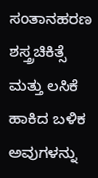ಸಂತಾನಹರಣ ಶಸ್ತ್ರಚಿಕಿತ್ಸೆ ಮತ್ತು ಲಸಿಕೆ ಹಾಕಿದ ಬಳಿಕ ಅವುಗಳನ್ನು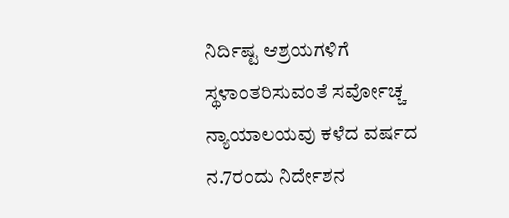ನಿರ್ದಿಷ್ಟ ಆಶ್ರಯಗಳಿಗೆ ಸ್ಥಳಾಂತರಿಸುವಂತೆ ಸರ್ವೋಚ್ಚ ನ್ಯಾಯಾಲಯವು ಕಳೆದ ವರ್ಷದ ನ.7ರಂದು ನಿರ್ದೇಶನ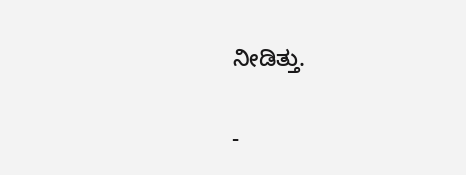ನೀಡಿತ್ತು.

-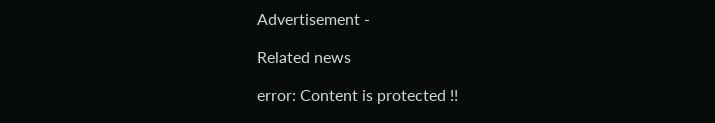Advertisement -

Related news

error: Content is protected !!